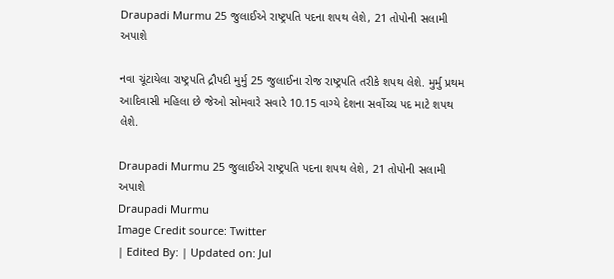Draupadi Murmu 25 જુલાઈએ રાષ્ટ્રપતિ પદના શપથ લેશે, 21 તોપોની સલામી અપાશે

નવા ચૂંટાયેલા રાષ્ટ્રપતિ દ્રૌપદી મુર્મુ 25 જુલાઈના રોજ રાષ્ટ્રપતિ તરીકે શપથ લેશે. મુર્મુ પ્રથમ આદિવાસી મહિલા છે જેઓ સોમવારે સવારે 10.15 વાગ્યે દેશના સર્વોચ્ચ પદ માટે શપથ લેશે.

Draupadi Murmu 25 જુલાઈએ રાષ્ટ્રપતિ પદના શપથ લેશે, 21 તોપોની સલામી અપાશે
Draupadi Murmu
Image Credit source: Twitter
| Edited By: | Updated on: Jul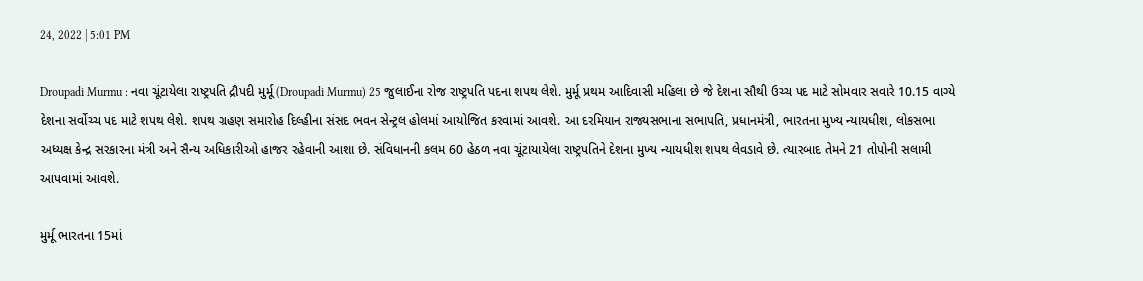24, 2022 | 5:01 PM

Droupadi Murmu : નવા ચૂંટાયેલા રાષ્ટ્રપતિ દ્રૌપદી મુર્મૂ (Droupadi Murmu) 25 જુલાઈના રોજ રાષ્ટ્રપતિ પદના શપથ લેશે. મુર્મૂ પ્રથમ આદિવાસી મહિલા છે જે દેશના સૌથી ઉચ્ચ પદ માટે સોમવાર સવારે 10.15 વાગ્યે દેશના સર્વોચ્ચ પદ માટે શપથ લેશે. શપથ ગ્રહણ સમારોહ દિલ્હીના સંસદ ભવન સેન્ટ્રલ હોલમાં આયોજિત કરવામાં આવશે. આ દરમિયાન રાજ્યસભાના સભાપતિ, પ્રધાનમંત્રી, ભારતના મુખ્ય ન્યાયધીશ, લોકસભા અધ્યક્ષ કેન્દ્ર સરકારના મંત્રી અને સૈન્ય અધિકારીઓ હાજર રહેવાની આશા છે. સંવિધાનની કલમ 60 હેઠળ નવા ચૂંટાયાયેલા રાષ્ટ્રપતિને દેશના મુખ્ય ન્યાયધીશ શપથ લેવડાવે છે. ત્યારબાદ તેમને 21 તોપોની સલામી આપવામાં આવશે.

મુર્મૂ ભારતના 15માં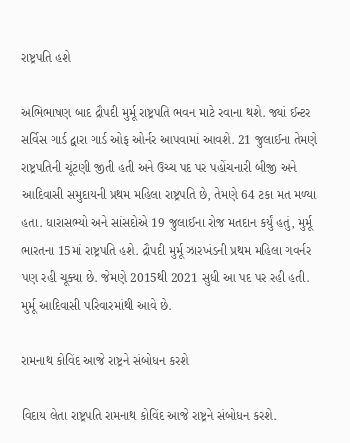રાષ્ટ્રપતિ હશે

અભિભાષણ બાદ દ્રૌપદી મુર્મૂ રાષ્ટ્રપતિ ભવન માટે રવાના થશે. જ્યાં ઈન્ટર સર્વિસ ગાર્ડ દ્વારા ગાર્ડ ઓફ ઓર્નર આપવામાં આવશે. 21 જુલાઈના તેમણે રાષ્ટ્રપતિની ચૂંટણી જીતી હતી અને ઉચ્ચ પદ પર પહોંચનારી બીજી અને આદિવાસી સમુદાયની પ્રથમ મહિલા રાષ્ટ્રપતિ છે, તેમણે 64 ટકા મત મળ્યા હતા. ધારાસભ્યો અને સાંસદોએ 19 જુલાઈના રોજ મતદાન કર્યું હતું, મુર્મૂ ભારતના 15માં રાષ્ટ્રપતિ હશે. દ્રૌપદી મુર્મૂ ઝારખંડની પ્રથમ મહિલા ગવર્નર પણ રહી ચૂક્યા છે. જેમણે 2015થી 2021 સુધી આ પદ પર રહી હતી. મુર્મૂ આદિવાસી પરિવારમાંથી આવે છે.

રામનાથ કોવિંદ આજે રાષ્ટ્રને સંબોધન કરશે

વિદાય લેતા રાષ્ટ્રપતિ રામનાથ કોવિંદ આજે રાષ્ટ્રને સંબોધન કરશે.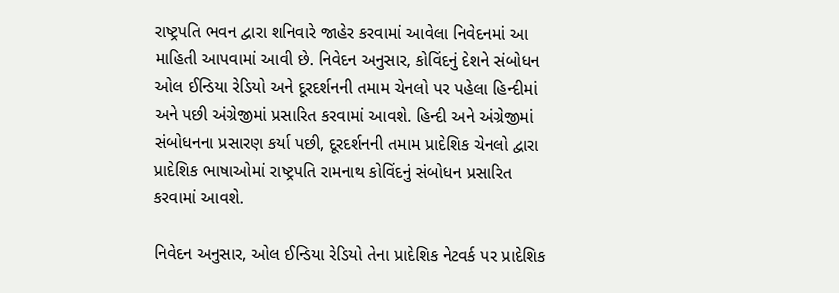રાષ્ટ્રપતિ ભવન દ્વારા શનિવારે જાહેર કરવામાં આવેલા નિવેદનમાં આ માહિતી આપવામાં આવી છે. નિવેદન અનુસાર, કોવિંદનું દેશને સંબોધન ઓલ ઈન્ડિયા રેડિયો અને દૂરદર્શનની તમામ ચેનલો પર પહેલા હિન્દીમાં અને પછી અંગ્રેજીમાં પ્રસારિત કરવામાં આવશે. હિન્દી અને અંગ્રેજીમાં સંબોધનના પ્રસારણ કર્યા પછી, દૂરદર્શનની તમામ પ્રાદેશિક ચેનલો દ્વારા પ્રાદેશિક ભાષાઓમાં રાષ્ટ્રપતિ રામનાથ કોવિંદનું સંબોધન પ્રસારિત કરવામાં આવશે.

નિવેદન અનુસાર, ઓલ ઈન્ડિયા રેડિયો તેના પ્રાદેશિક નેટવર્ક પર પ્રાદેશિક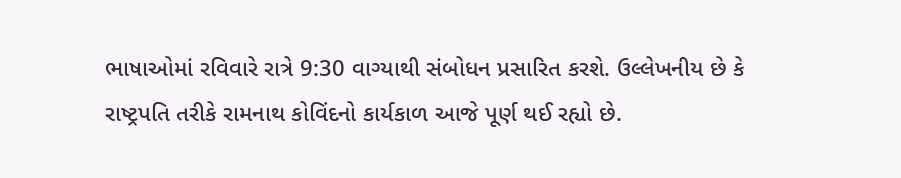ભાષાઓમાં રવિવારે રાત્રે 9:30 વાગ્યાથી સંબોધન પ્રસારિત કરશે. ઉલ્લેખનીય છે કે રાષ્ટ્રપતિ તરીકે રામનાથ કોવિંદનો કાર્યકાળ આજે પૂર્ણ થઈ રહ્યો છે.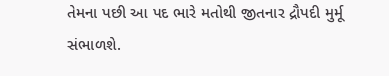તેમના પછી આ પદ ભારે મતોથી જીતનાર દ્રૌપદી મુર્મૂ સંભાળશે.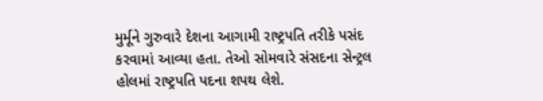મુર્મૂને ગુરુવારે દેશના આગામી રાષ્ટ્રપતિ તરીકે પસંદ કરવામાં આવ્યા હતા. તેઓ સોમવારે સંસદના સેન્ટ્રલ હોલમાં રાષ્ટ્રપતિ પદના શપથ લેશે.